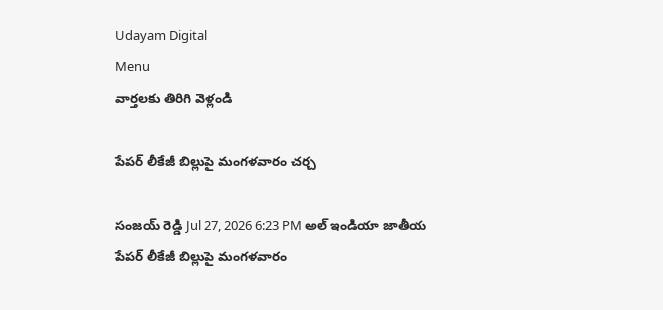Udayam Digital
Menu
వార్తలకు తిరిగి వెళ్లండి

పేపర్‌ లీకేజీ బిల్లుపై మంగళవారం చర్చ

సంజయ్ రెడ్డి Jul 27, 2026 6:23 PM అల్ ఇండియా జాతీయ
పేపర్‌ లీకేజీ బిల్లుపై మంగళవారం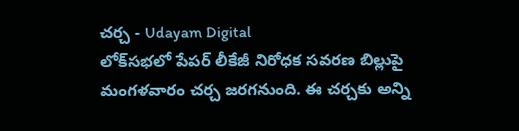చర్చ - Udayam Digital
లోక్‌సభలో పేపర్‌ లీకేజీ నిరోధక సవరణ బిల్లుపై మంగళవారం చర్చ జరగనుంది. ఈ చర్చకు అన్ని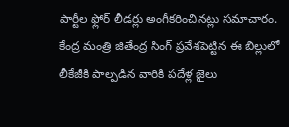పార్టీల ఫ్లోర్‌ లీడర్లు అంగీకరించినట్లు సమాచారం. కేంద్ర మంత్రి జితేంద్ర సింగ్‌ ప్రవేశపెట్టిన ఈ బిల్లులో లీకేజీకి పాల్పడిన వారికి పదేళ్ల జైలు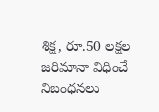శిక్ష, రూ.50 లక్షల జరిమానా విధించే నిబంధనలు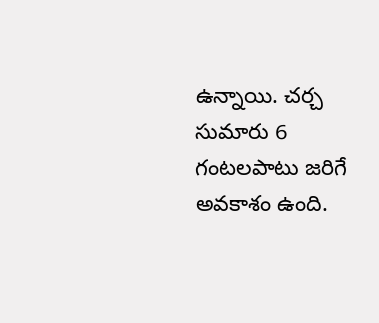ఉన్నాయి. చర్చ సుమారు 6 గంటలపాటు జరిగే అవకాశం ఉంది.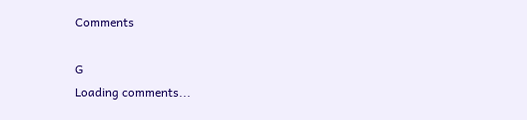Comments

G
Loading comments...